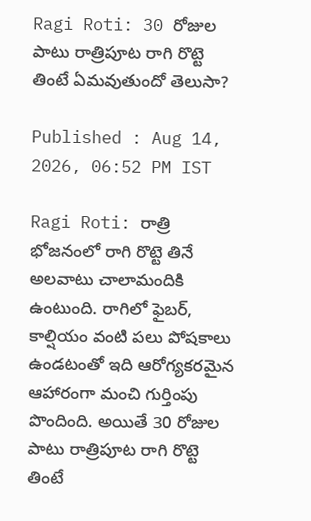Ragi Roti: 30 రోజుల పాటు రాత్రిపూట రాగి రొట్టె తింటే ఏమవుతుందో తెలుసా?

Published : Aug 14, 2026, 06:52 PM IST

Ragi Roti: రాత్రి భోజనంలో రాగి రొట్టె తినే అలవాటు చాలామందికి ఉంటుంది. రాగిలో ఫైబర్, కాల్షియం వంటి పలు పోషకాలు ఉండటంతో ఇది ఆరోగ్యకరమైన ఆహారంగా మంచి గుర్తింపు పొందింది. అయితే 30 రోజుల పాటు రాత్రిపూట రాగి రొట్టె తింటే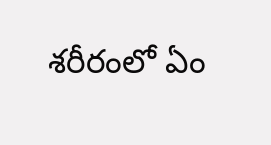శరీరంలో ఏం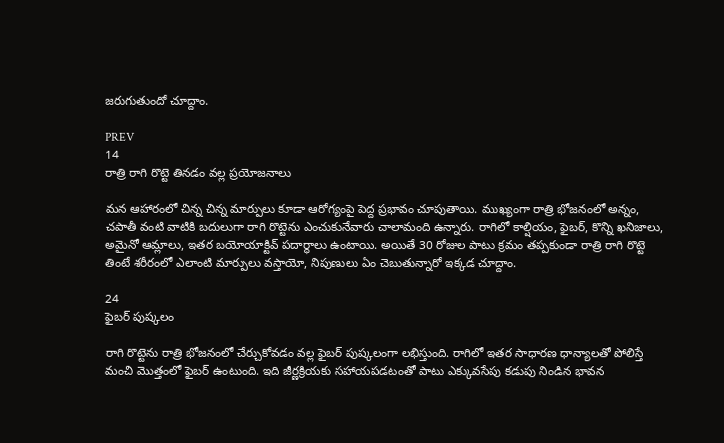జరుగుతుందో చూద్దాం.

PREV
14
రాత్రి రాగి రొట్టె తినడం వల్ల ప్రయోజనాలు

మన ఆహారంలో చిన్న చిన్న మార్పులు కూడా ఆరోగ్యంపై పెద్ద ప్రభావం చూపుతాయి. ముఖ్యంగా రాత్రి భోజనంలో అన్నం, చపాతీ వంటి వాటికి బదులుగా రాగి రొట్టెను ఎంచుకునేవారు చాలామంది ఉన్నారు. రాగిలో కాల్షియం, ఫైబర్, కొన్ని ఖనిజాలు, అమైనో ఆమ్లాలు, ఇతర బయోయాక్టివ్ పదార్థాలు ఉంటాయి. అయితే 30 రోజుల పాటు క్రమం తప్పకుండా రాత్రి రాగి రొట్టె తింటే శరీరంలో ఎలాంటి మార్పులు వస్తాయో, నిపుణులు ఏం చెబుతున్నారో ఇక్కడ చూద్దాం.

24
ఫైబర్ పుష్కలం

రాగి రొట్టెను రాత్రి భోజనంలో చేర్చుకోవడం వల్ల ఫైబర్ పుష్కలంగా లభిస్తుంది. రాగిలో ఇతర సాధారణ ధాన్యాలతో పోలిస్తే మంచి మొత్తంలో ఫైబర్ ఉంటుంది. ఇది జీర్ణక్రియకు సహాయపడటంతో పాటు ఎక్కువసేపు కడుపు నిండిన భావన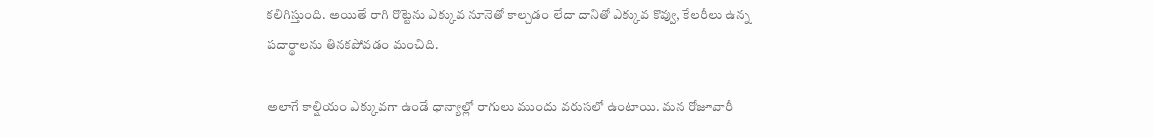కలిగిస్తుంది. అయితే రాగి రొట్టెను ఎక్కువ నూనెతో కాల్చడం లేదా దానితో ఎక్కువ కొవ్వు, కేలరీలు ఉన్న పదార్థాలను తినకపోవడం మంచిది.

అలాగే కాల్షియం ఎక్కువగా ఉండే ధాన్యాల్లో రాగులు ముందు వరుసలో ఉంటాయి. మన రోజూవారీ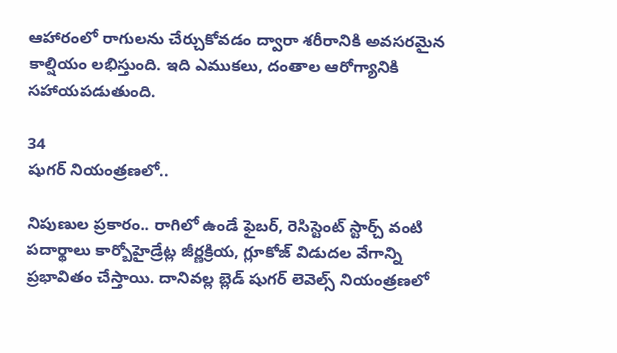ఆహారంలో రాగులను చేర్చుకోవడం ద్వారా శరీరానికి అవసరమైన కాల్షియం లభిస్తుంది. ఇది ఎముకలు, దంతాల ఆరోగ్యానికి సహాయపడుతుంది.

34
షుగర్ నియంత్రణలో..

నిపుణుల ప్రకారం.. రాగిలో ఉండే ఫైబర్, రెసిస్టెంట్ స్టార్చ్ వంటి పదార్థాలు కార్బోహైడ్రేట్ల జీర్ణక్రియ, గ్లూకోజ్ విడుదల వేగాన్ని ప్రభావితం చేస్తాయి. దానివల్ల బ్లెడ్ షుగర్ లెవెల్స్ నియంత్రణలో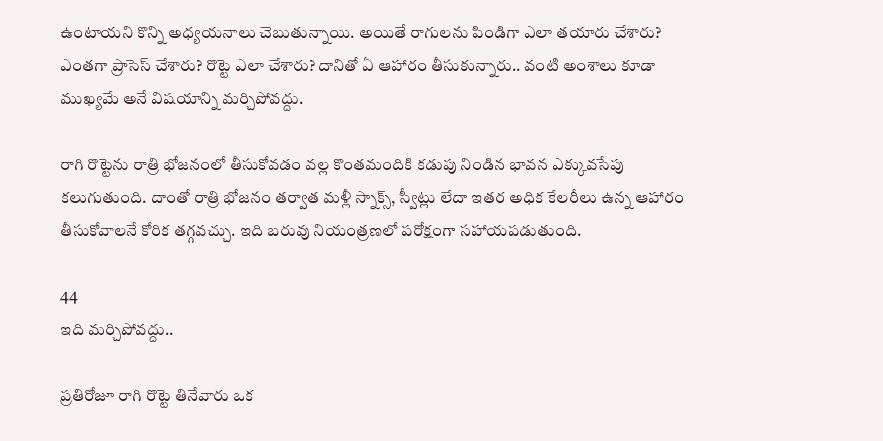ఉంటాయని కొన్ని అధ్యయనాలు చెబుతున్నాయి. అయితే రాగులను పిండిగా ఎలా తయారు చేశారు? ఎంతగా ప్రాసెస్ చేశారు? రొట్టె ఎలా చేశారు? దానితో ఏ ఆహారం తీసుకున్నారు.. వంటి అంశాలు కూడా ముఖ్యమే అనే విషయాన్ని మర్చిపోవద్దు.

రాగి రొట్టెను రాత్రి భోజనంలో తీసుకోవడం వల్ల కొంతమందికి కడుపు నిండిన భావన ఎక్కువసేపు కలుగుతుంది. దాంతో రాత్రి భోజనం తర్వాత మళ్లీ స్నాక్స్, స్వీట్లు లేదా ఇతర అధిక కేలరీలు ఉన్న ఆహారం తీసుకోవాలనే కోరిక తగ్గవచ్చు. ఇది బరువు నియంత్రణలో పరోక్షంగా సహాయపడుతుంది.

44
ఇది మర్చిపోవద్దు..

ప్రతిరోజూ రాగి రొట్టె తినేవారు ఒక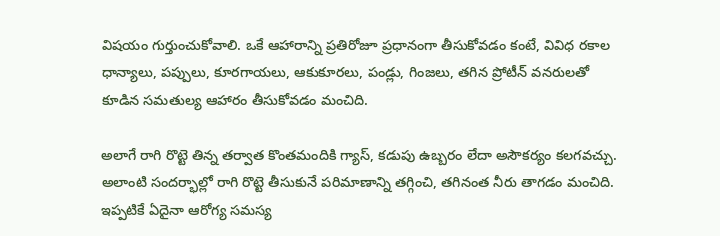విషయం గుర్తుంచుకోవాలి. ఒకే ఆహారాన్ని ప్రతిరోజూ ప్రధానంగా తీసుకోవడం కంటే, వివిధ రకాల ధాన్యాలు, పప్పులు, కూరగాయలు, ఆకుకూరలు, పండ్లు, గింజలు, తగిన ప్రోటీన్ వనరులతో కూడిన సమతుల్య ఆహారం తీసుకోవడం మంచిది.

అలాగే రాగి రొట్టె తిన్న తర్వాత కొంతమందికి గ్యాస్, కడుపు ఉబ్బరం లేదా అసౌకర్యం కలగవచ్చు. అలాంటి సందర్భాల్లో రాగి రొట్టె తీసుకునే పరిమాణాన్ని తగ్గించి, తగినంత నీరు తాగడం మంచిది. ఇప్పటికే ఏదైనా ఆరోగ్య సమస్య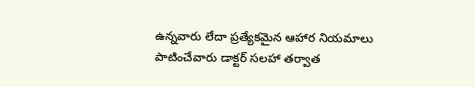ఉన్నవారు లేదా ప్రత్యేకమైన ఆహార నియమాలు పాటించేవారు డాక్టర్ సలహా తర్వాత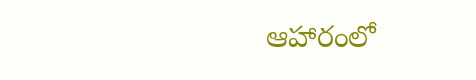ఆహారంలో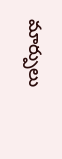మార్పులు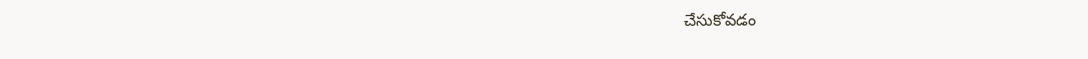చేసుకోవడం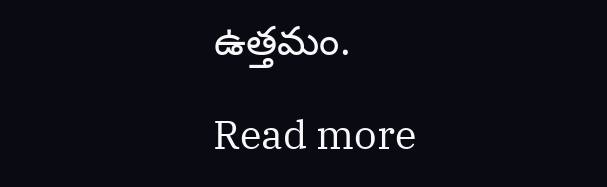ఉత్తమం.

Read more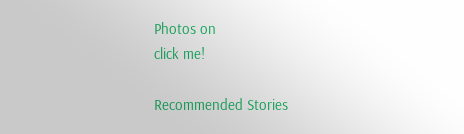Photos on
click me!

Recommended Stories